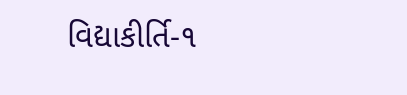વિદ્યાકીર્તિ-૧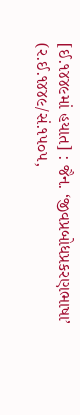[ઈ.૧૪૪૯માં હયાત] : જૈન. ‘જીવપ્રબોધપ્રકરણભાષા’ (ર.ઈ.૧૪૪૯/સં.૧૫૦૫,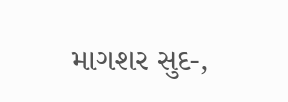માગશર સુદ-,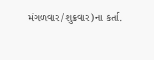મંગળવાર/શુક્રવાર)ના કર્તા.